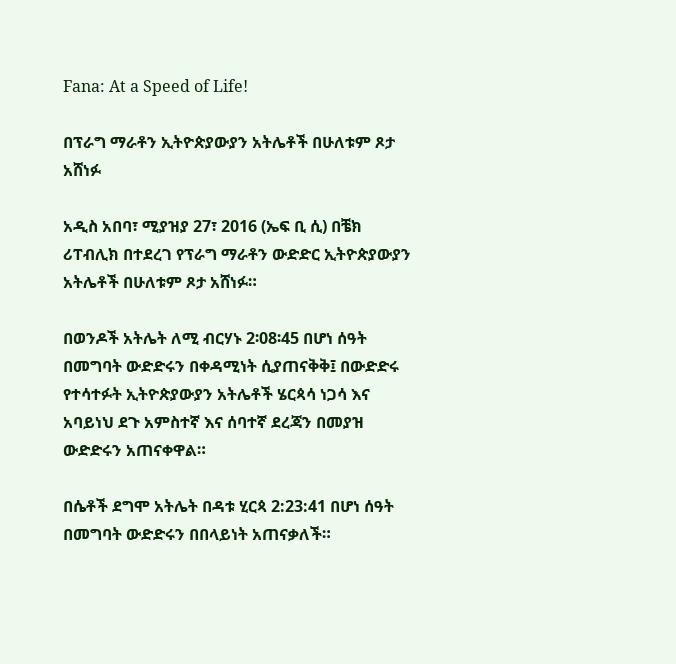Fana: At a Speed of Life!

በፕራግ ማራቶን ኢትዮጵያውያን አትሌቶች በሁለቱም ጾታ አሸነፉ

አዲስ አበባ፣ ሚያዝያ 27፣ 2016 (ኤፍ ቢ ሲ) በቼክ ሪፐብሊክ በተደረገ የፕራግ ማራቶን ውድድር ኢትዮጵያውያን አትሌቶች በሁለቱም ጾታ አሸነፉ።

በወንዶች አትሌት ለሚ ብርሃኑ 2፡08፡45 በሆነ ሰዓት በመግባት ውድድሩን በቀዳሚነት ሲያጠናቅቅ፤ በውድድሩ የተሳተፉት ኢትዮጵያውያን አትሌቶች ሄርጳሳ ነጋሳ እና አባይነህ ደጉ አምስተኛ እና ሰባተኛ ደረጃን በመያዝ ውድድሩን አጠናቀዋል።

በሴቶች ደግሞ አትሌት በዳቱ ሂርጳ 2:23:41 በሆነ ሰዓት በመግባት ውድድሩን በበላይነት አጠናቃለች።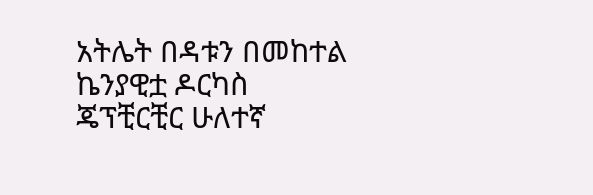አትሌት በዳቱን በመከተል ኬንያዊቷ ዶርካስ ጄፕቺርቺር ሁለተኛ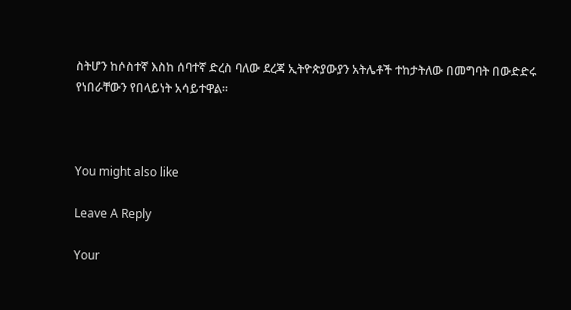ስትሆን ከሶስተኛ እስከ ሰባተኛ ድረስ ባለው ደረጃ ኢትዮጵያውያን አትሌቶች ተከታትለው በመግባት በውድድሩ የነበራቸውን የበላይነት አሳይተዋል።



You might also like

Leave A Reply

Your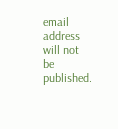email address will not be published.